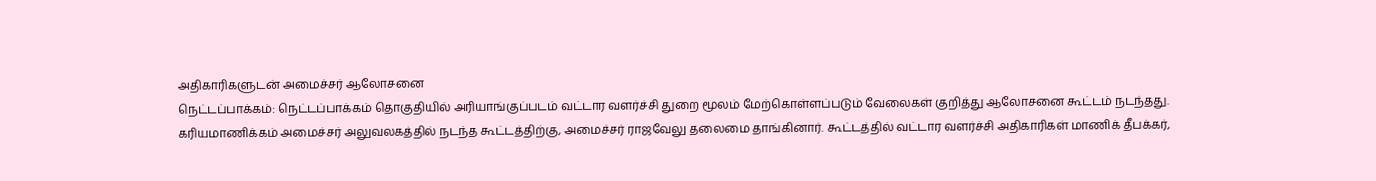அதிகாரிகளுடன் அமைச்சர் ஆலோசனை
நெட்டப்பாக்கம்: நெட்டப்பாக்கம் தொகுதியில் அரியாங்குப்படம் வட்டார வளர்ச்சி துறை மூலம் மேற்கொள்ளப்படும் வேலைகள் குறித்து ஆலோசனை கூட்டம் நடந்தது.
கரியமாணிக்கம் அமைச்சர் அலுவலகத்தில் நடந்த கூட்டத்திற்கு, அமைச்சர் ராஜவேலு தலைமை தாங்கினார். கூட்டத்தில் வட்டார வளர்ச்சி அதிகாரிகள் மாணிக் தீபக்கர்,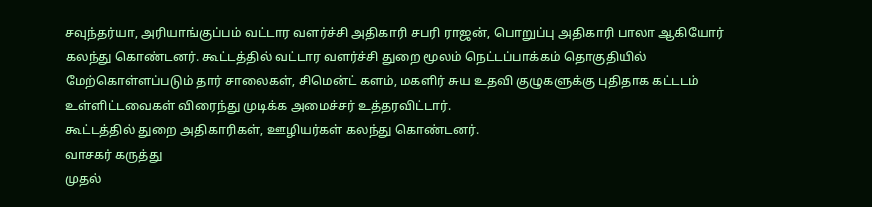சவுந்தர்யா, அரியாங்குப்பம் வட்டார வளர்ச்சி அதிகாரி சபரி ராஜன், பொறுப்பு அதிகாரி பாலா ஆகியோர் கலந்து கொண்டனர். கூட்டத்தில் வட்டார வளர்ச்சி துறை மூலம் நெட்டப்பாக்கம் தொகுதியில் மேற்கொள்ளப்படும் தார் சாலைகள், சிமென்ட் களம், மகளிர் சுய உதவி குழுகளுக்கு புதிதாக கட்டடம் உள்ளிட்டவைகள் விரைந்து முடிக்க அமைச்சர் உத்தரவிட்டார்.
கூட்டத்தில் துறை அதிகாரிகள், ஊழியர்கள் கலந்து கொண்டனர்.
வாசகர் கருத்து
முதல்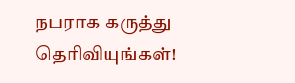நபராக கருத்து தெரிவியுங்கள்!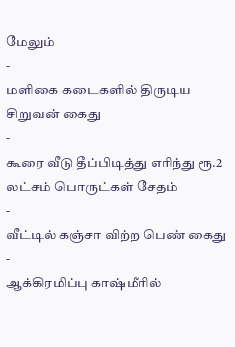மேலும்
-
மளிகை கடைகளில் திருடிய சிறுவன் கைது
-
கூரை வீடு தீப்பிடித்து எரிந்து ரூ.2 லட்சம் பொருட்கள் சேதம்
-
வீட்டில் கஞ்சா விற்ற பெண் கைது
-
ஆக்கிரமிப்பு காஷ்மீரில்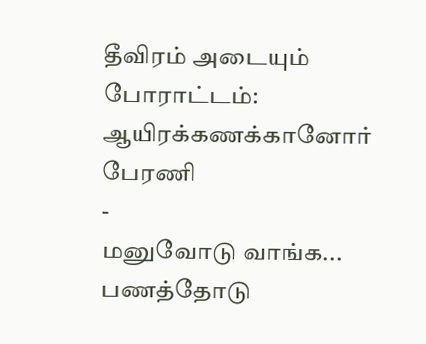தீவிரம் அடையும் போராட்டம்: ஆயிரக்கணக்கானோர் பேரணி
-
மனுவோடு வாங்க... பணத்தோடு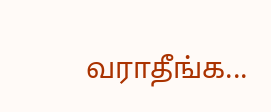வராதீங்க...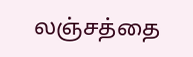லஞ்சத்தை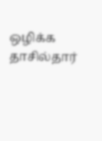ஒழிக்க தாசில்தார்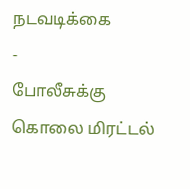நடவடிக்கை
-
போலீசுக்கு கொலை மிரட்டல்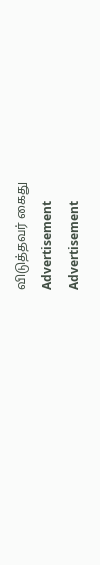விடுத்தவர் கைது
Advertisement
Advertisement